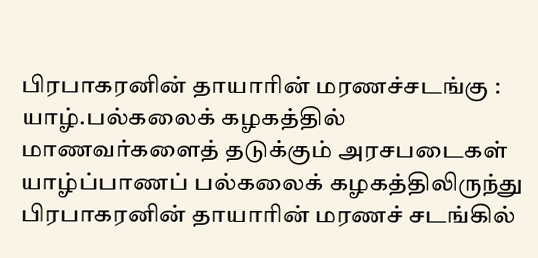பிரபாகரனின் தாயாரின் மரணச்சடங்கு : யாழ்.பல்கலைக் கழகத்தில் மாணவர்களைத் தடுக்கும் அரசபடைகள்
யாழ்ப்பாணப் பல்கலைக் கழகத்திலிருந்து பிரபாகரனின் தாயாரின் மரணச் சடங்கில்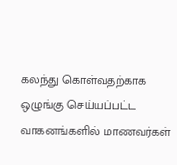கலந்து கொள்வதற்காக ஒழுங்கு செய்யப்பட்ட வாகனங்களில் மாணவர்கள்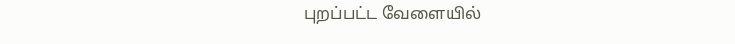புறப்பட்ட வேளையில்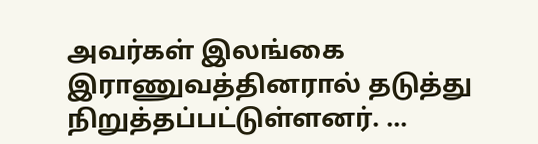அவர்கள் இலங்கை இராணுவத்தினரால் தடுத்து நிறுத்தப்பட்டுள்ளனர். ...